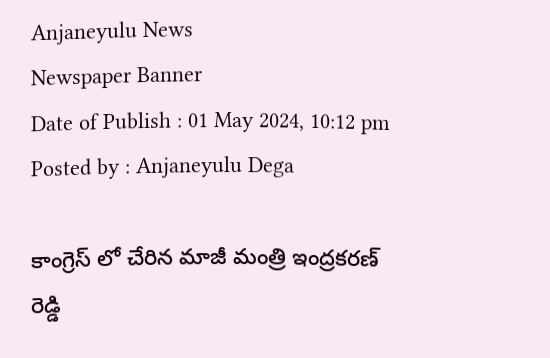Anjaneyulu News
Newspaper Banner
Date of Publish : 01 May 2024, 10:12 pm Posted by : Anjaneyulu Dega

కాంగ్రెస్ లో చేరిన మాజీ మంత్రి ఇంద్రకరణ్ రెడ్డి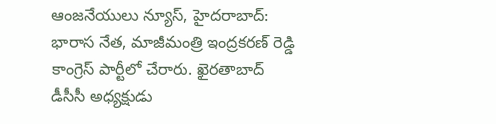ఆంజనేయులు న్యూస్, హైదరాబాద్: భారాస నేత, మాజీమంత్రి ఇంద్రకరణ్ రెడ్డి కాంగ్రెస్ పార్టీలో చేరారు. ఖైరతాబాద్ డీసీసీ అధ్యక్షుడు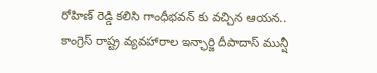రోహిణ్ రెడ్డి కలిసి గాంధీభవన్ కు వచ్చిన ఆయన.. కాంగ్రెస్ రాష్ట్ర వ్యవహారాల ఇన్ఛార్జి దీపాదాస్ మున్షీ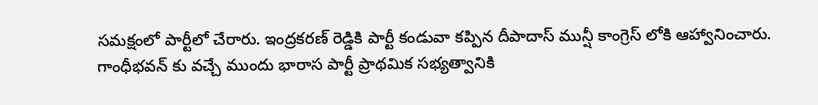సమక్షంలో పార్టీలో చేరారు. ఇంద్రకరణ్ రెడ్డికి పార్టీ కండువా కప్పిన దీపాదాస్ మున్షీ కాంగ్రెస్ లోకి ఆహ్వానించారు. గాంధీభవన్ కు వచ్చే ముందు భారాస పార్టీ ప్రాథమిక సభ్యత్వానికి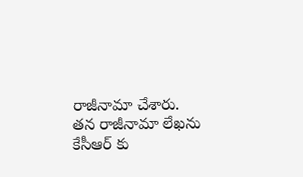రాజీనామా చేశారు. తన రాజీనామా లేఖను కేసీఆర్ కు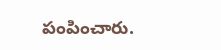పంపించారు.